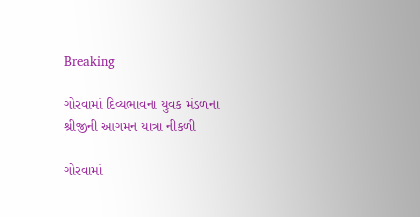Breaking

ગોરવામાં દિવ્યભાવના યુવક મંડળના શ્રીજીની આગમન યાત્રા નીકળી

ગોરવામાં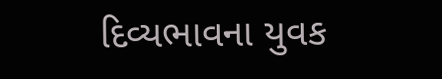દિવ્યભાવના યુવક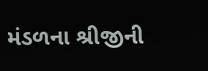મંડળના શ્રીજીની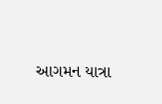આગમન યાત્રા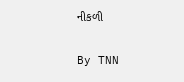નીકળી

By TNN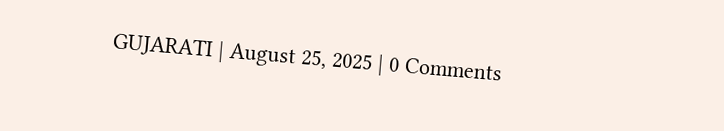GUJARATI | August 25, 2025 | 0 Comments